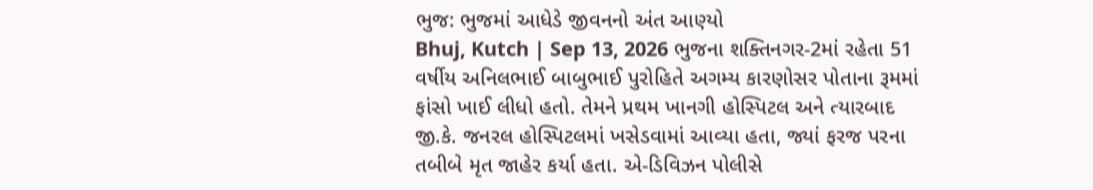ભુજ: ભુજમાં આધેડે જીવનનો અંત આણ્યો
Bhuj, Kutch | Sep 13, 2026 ભુજના શક્તિનગર-2માં રહેતા 51 વર્ષીય અનિલભાઈ બાબુભાઈ પુરોહિતે અગમ્ય કારણોસર પોતાના રૂમમાં ફાંસો ખાઈ લીધો હતો. તેમને પ્રથમ ખાનગી હોસ્પિટલ અને ત્યારબાદ જી.કે. જનરલ હોસ્પિટલમાં ખસેડવામાં આવ્યા હતા, જ્યાં ફરજ પરના તબીબે મૃત જાહેર કર્યા હતા. એ-ડિવિઝન પોલીસે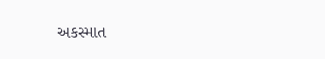અકસ્માત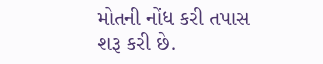મોતની નોંધ કરી તપાસ શરૂ કરી છે.